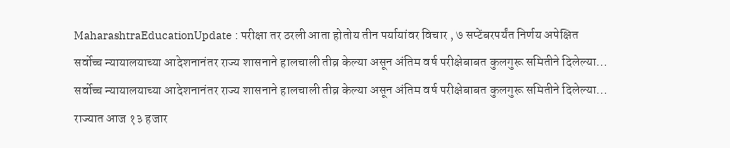MaharashtraEducationUpdate : परीक्षा तर ठरली आता होतोय तीन पर्यायांवर विचार , ७ सप्टेंबरपर्यंत निर्णय अपेक्षित
सर्वोच्च न्यायालयाच्या आदेशनानंतर राज्य शासनाने हालचाली तीव्र केल्या असून अंतिम वर्ष परीक्षेबाबत कुलगुरू समितीने दिलेल्या…
सर्वोच्च न्यायालयाच्या आदेशनानंतर राज्य शासनाने हालचाली तीव्र केल्या असून अंतिम वर्ष परीक्षेबाबत कुलगुरू समितीने दिलेल्या…
राज्यात आज १३ हजार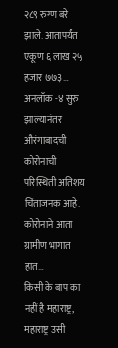२८९ रुग्ण बरे झाले. आतापर्यंत एकूण ६ लाख २५ हजार ७७३…
अनलॉक -४ सुरु झाल्यानंतर औरंगाबादची कोरोनाची परिस्थिती अतिशय चिंताजनक आहे. कोरोनाने आता ग्रामीण भागात हात…
किसी के बाप का नहीं है महाराष्ट्र, महाराष्ट्र उसी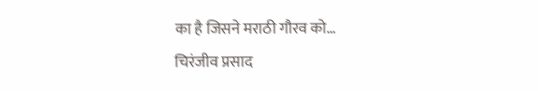का है जिसने मराठी गौरव को…
चिरंजीव प्रसाद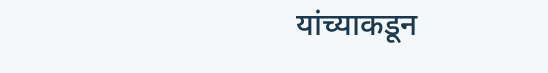यांच्याकडून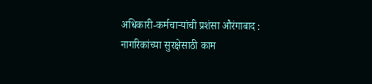अधिकारी-कर्मचाऱ्यांची प्रशंसा औरंगाबाद : नागरिकांच्या सुरक्षेसाठी काम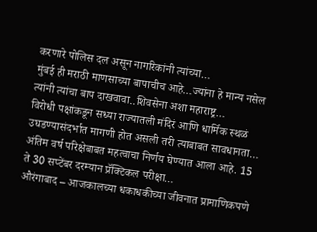करणारे पोलिस दल असून नागरिकांनी त्यांच्या…
मुंबई ही मराठी माणसाच्या बापाचीच आहे…ज्यांना हे मान्य नसेल त्यांनी त्यांचा बाप दाखवावा..शिवसेना अशा महाराष्ट्र…
विरोधी पक्षांकडून सध्या राज्यातली मंदिरं आणि धार्मिक स्थळं उघडण्यासंदर्भात मागणी होत असली तरी त्याबाबत सावधानता…
अंतिम वर्ष परिक्षेबाबत महत्वाचा निर्णय घेण्यात आला आहे. 15 ते 30 सप्टेंबर दरम्यान प्रॅक्टिकल परीक्षा…
औरंगाबाद – आजकालच्या धकाधकीच्या जीवनात प्रामाणिकपणे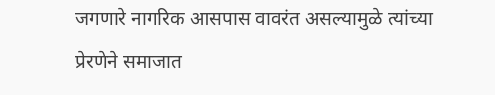जगणारे नागरिक आसपास वावरंत असल्यामुळे त्यांच्या प्रेरणेने समाजात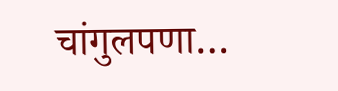चांगुलपणा…